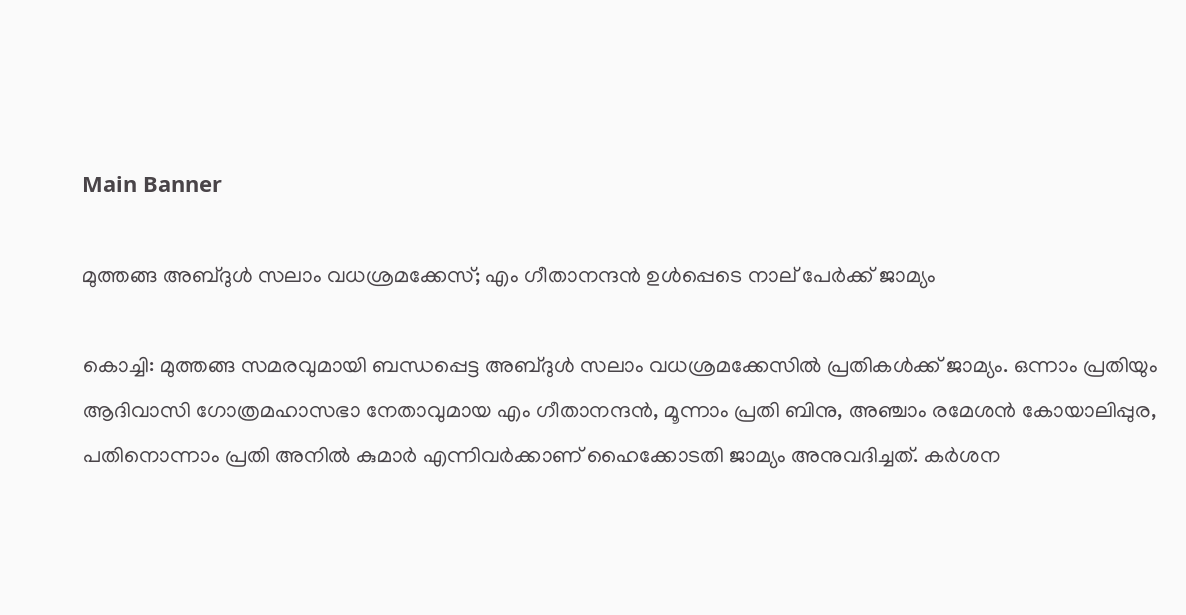Main Banner

മുത്തങ്ങ അബ്ദുള്‍ സലാം വധശ്രമക്കേസ്; എം ഗീതാനന്ദന്‍ ഉള്‍പ്പെടെ നാല് പേര്‍ക്ക് ജാമ്യം

കൊച്ചി: മുത്തങ്ങ സമരവുമായി ബന്ധപ്പെട്ട അബ്ദുള്‍ സലാം വധശ്രമക്കേസില്‍ പ്രതികള്‍ക്ക് ജാമ്യം. ഒന്നാം പ്രതിയും ആദിവാസി ഗോത്രമഹാസഭാ നേതാവുമായ എം ഗീതാനന്ദന്‍, മൂന്നാം പ്രതി ബിനു, അഞ്ചാം രമേശന്‍ കോയാലിപ്പുര, പതിനൊന്നാം പ്രതി അനില്‍ കുമാര്‍ എന്നിവര്‍ക്കാണ് ഹൈക്കോടതി ജാമ്യം അനുവദിച്ചത്. കര്‍ശന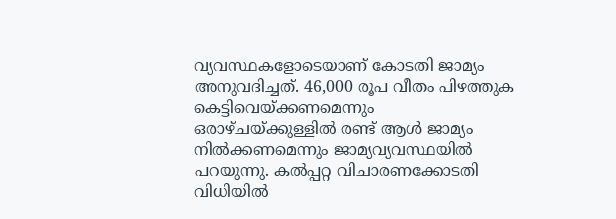വ്യവസ്ഥകളോടെയാണ് കോടതി ജാമ്യം അനുവദിച്ചത്. 46,000 രൂപ വീതം പിഴത്തുക കെട്ടിവെയ്ക്കണമെന്നും ഒരാഴ്ചയ്ക്കുള്ളില്‍ രണ്ട് ആള്‍ ജാമ്യം നില്‍ക്കണമെന്നും ജാമ്യവ്യവസ്ഥയില്‍ പറയുന്നു. കല്‍പ്പറ്റ വിചാരണക്കോടതി വിധിയില്‍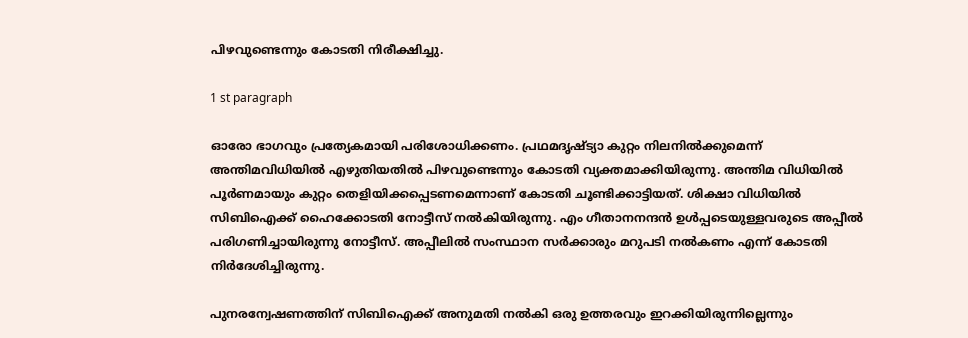പിഴവുണ്ടെന്നും കോടതി നിരീക്ഷിച്ചു.

1 st paragraph

ഓരോ ഭാഗവും പ്രത്യേകമായി പരിശോധിക്കണം. പ്രഥമദൃഷ്ട്യാ കുറ്റം നിലനില്‍ക്കുമെന്ന് അന്തിമവിധിയില്‍ എഴുതിയതില്‍ പിഴവുണ്ടെന്നും കോടതി വ്യക്തമാക്കിയിരുന്നു. അന്തിമ വിധിയില്‍ പൂര്‍ണമായും കുറ്റം തെളിയിക്കപ്പെടണമെന്നാണ് കോടതി ചൂണ്ടിക്കാട്ടിയത്. ശിക്ഷാ വിധിയില്‍ സിബിഐക്ക് ഹൈക്കോടതി നോട്ടീസ് നല്‍കിയിരുന്നു. എം ഗീതാനനന്ദന്‍ ഉള്‍പ്പടെയുള്ളവരുടെ അപ്പീല്‍ പരിഗണിച്ചായിരുന്നു നോട്ടീസ്. അപ്പീലില്‍ സംസ്ഥാന സര്‍ക്കാരും മറുപടി നല്‍കണം എന്ന് കോടതി നിര്‍ദേശിച്ചിരുന്നു.

പുനരന്വേഷണത്തിന് സിബിഐക്ക് അനുമതി നല്‍കി ഒരു ഉത്തരവും ഇറക്കിയിരുന്നില്ലെന്നും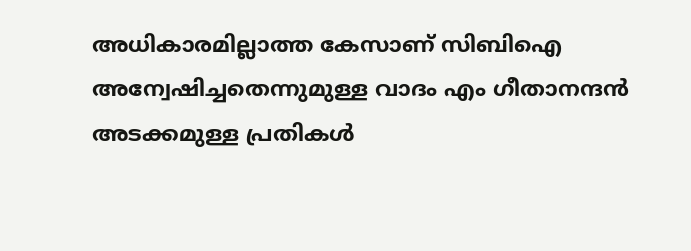അധികാരമില്ലാത്ത കേസാണ് സിബിഐ അന്വേഷിച്ചതെന്നുമുള്ള വാദം എം ഗീതാനന്ദന്‍ അടക്കമുള്ള പ്രതികള്‍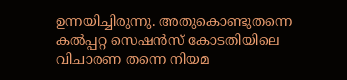ഉന്നയിച്ചിരുന്നു. അതുകൊണ്ടുതന്നെ കല്‍പ്പറ്റ സെഷന്‍സ് കോടതിയിലെ വിചാരണ തന്നെ നിയമ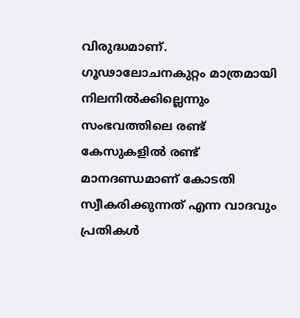വിരുദ്ധമാണ്. ഗൂഢാലോചനകുറ്റം മാത്രമായി നിലനില്‍ക്കില്ലെന്നും സംഭവത്തിലെ രണ്ട് കേസുകളില്‍ രണ്ട് മാനദണ്ഡമാണ് കോടതി സ്വീകരിക്കുന്നത് എന്ന വാദവും പ്രതികള്‍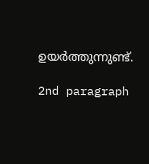ഉയര്‍ത്തുന്നുണ്ട്.

2nd paragraph